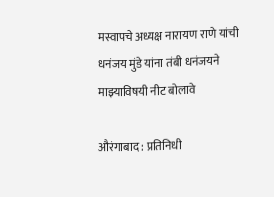मस्वापचे अध्यक्ष नारायण राणे यांची धनंजय मुंडे यांना तंबी धनंजयने माझ्याविषयी नीट बोलावे

औरंगाबाद : प्रतिनिधी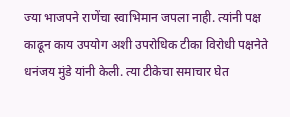ज्या भाजपने राणेंचा स्वाभिमान जपला नाही. त्यांनी पक्ष काढून काय उपयोग अशी उपरोधिक टीका विरोधी पक्षनेते धनंजय मुंडे यांनी केली. त्या टीकेचा समाचार घेत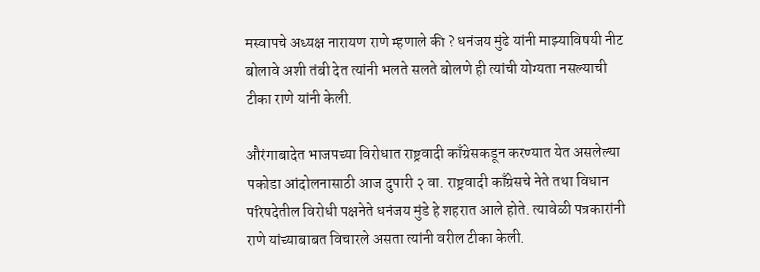मस्वापचे अध्यक्ष नारायण राणे म्हणाले की ? धनंजय मुंढे यांनी माझ्याविषयी नीट बोलावे अशी तंबी देत त्यांनी भलते सलते बोलणे ही त्यांची योग्यता नसल्याची टीका राणे यांनी केली.

औरंगाबादेत भाजपच्या विरोधात राष्ट्रवादी काँग्रेसकडून करण्यात येत असलेल्या पकोडा आंदोलनासाठी आज दुपारी २ वा. राष्ट्रवादी काँग्रेसचे नेते तथा विधान परिषदेतील विरोधी पक्षनेते धनंजय मुंडे हे शहरात आले होते. त्यावेळी पत्रकारांनी राणे यांच्याबाबत विचारले असता त्यांनी वरील टीका केली.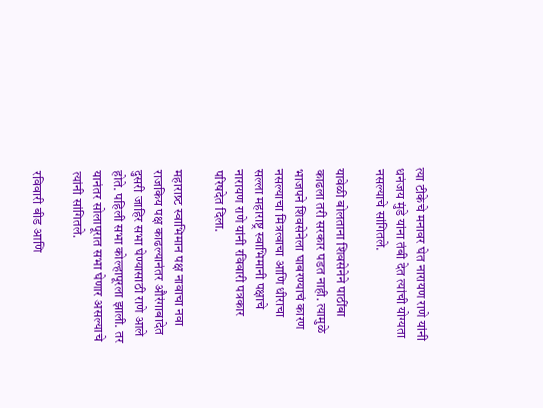त्या टीकेचे मनावर घेत नारायण राणे यांनी धनंजय मुंडे यांना तंबी देत त्यांची योग्यता नसल्याचे सांगितले.

यावेळी बोलताना शिवसेनेने पाठींबा काढला तरी सरकार पडत नाही. त्यामुळे भाजपने शिवसेनेला घाबरण्याचं कारण नसल्याचा मित्रत्वाचा आणि धीराचा सल्ला महाराष्ट्र स्वाभिमानी पक्षाचे नारायण राणे यांनी रविवारी पत्रकार परिषदेत दिला.

महाराष्र्ट स्वाभिमान पक्ष नावाचा नवा राजकिय पक्ष काढल्यानंतर औरंगाबादेत दुसरी जाहिर सभा घेण्यासाठी राणे आले होते. पहिली सभा कोल्हापूरला झाली. तर यानंतर सोलापूरात सभा घेणार असल्याचे त्यांनी सांगितले.

रविवारी बीड आणि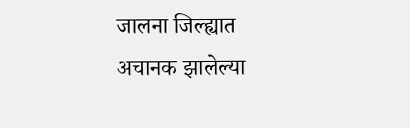जालना जिल्ह्यात अचानक झालेल्या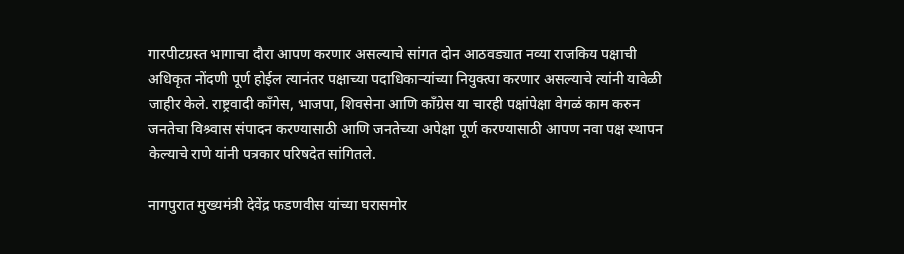गारपीटग्रस्त भागाचा दौरा आपण करणार असल्याचे सांगत दोन आठवड्यात नव्या राजकिय पक्षाची अधिकृत नोंदणी पूर्ण होईल त्यानंतर पक्षाच्या पदाधिकार्‍यांच्या नियुक्त्पा करणार असल्याचे त्यांनी यावेळी जाहीर केले. राष्ट्रवादी काँगेस, भाजपा, शिवसेना आणि काँग्रेस या चारही पक्षांपेक्षा वेगळं काम करुन जनतेचा विश्र्वास संपादन करण्यासाठी आणि जनतेच्या अपेक्षा पूर्ण करण्यासाठी आपण नवा पक्ष स्थापन केल्याचे राणे यांनी पत्रकार परिषदेत सांगितले.

नागपुरात मुख्यमंत्री देवेंद्र फडणवीस यांच्या घरासमोर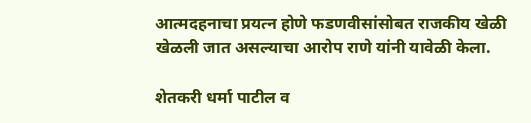आत्मदहनाचा प्रयत्न होणे फडणवीसांसोबत राजकीय खेळी खेळली जात असल्याचा आरोप राणे यांनी यावेळी केला.

शेतकरी धर्मा पाटील व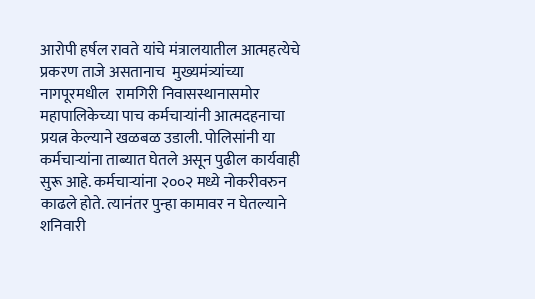आरोपी हर्षल रावते यांचे मंत्रालयातील आत्महत्येचे प्रकरण ताजे असतानाच  मुख्यमंत्र्यांच्या नागपूरमधील  रामगिरी निवासस्थानासमोर महापालिकेच्या पाच कर्मचाऱ्यांनी आत्मदहनाचा प्रयत्न केल्याने खळबळ उडाली. पोलिसांनी या कर्मचाऱ्यांना ताब्यात घेतले असून पुढील कार्यवाही सुरू आहे. कर्मचाऱ्यांना २००२ मध्ये नोकरीवरुन काढले होते. त्यानंतर पुन्हा कामावर न घेतल्याने शनिवारी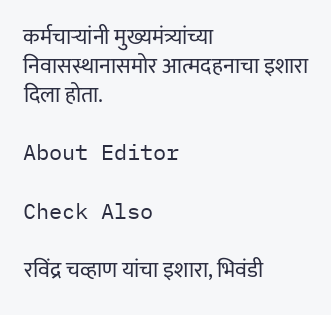कर्मचाऱ्यांनी मुख्यमंत्र्यांच्या निवासस्थानासमोर आत्मदहनाचा इशारा दिला होता.

About Editor

Check Also

रविंद्र चव्हाण यांचा इशारा, भिवंडी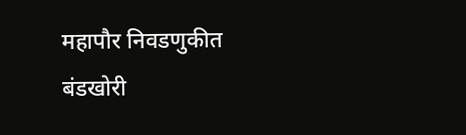महापौर निवडणुकीत बंडखोरी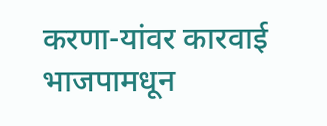करणा-यांवर कारवाई भाजपामधून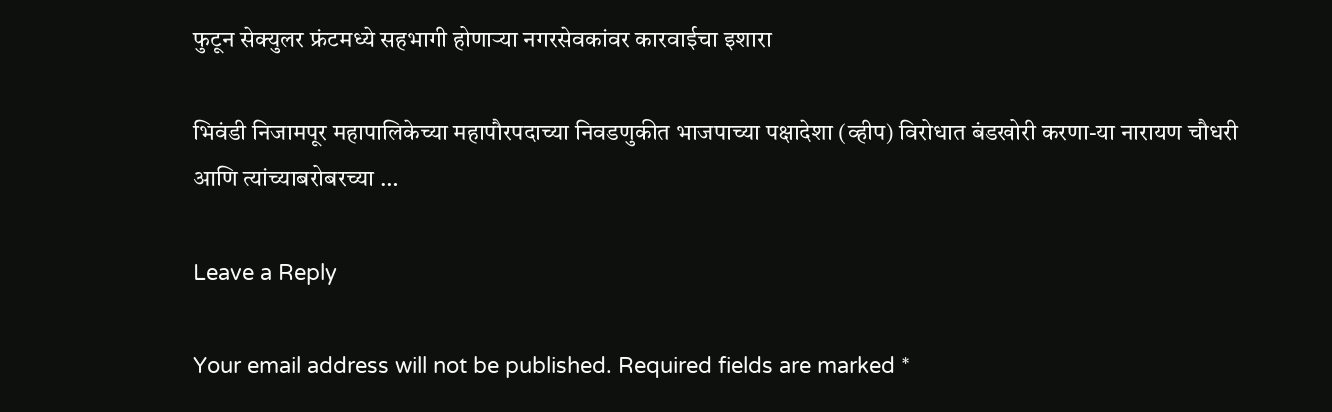फुटून सेक्युलर फ्रंटमध्ये सहभागी होणाऱ्या नगरसेवकांवर कारवाईचा इशारा

भिवंडी निजामपूर महापालिकेच्या महापौरपदाच्या निवडणुकीत भाजपाच्या पक्षादेशा (व्हीप) विरोधात बंडखोरी करणा-या नारायण चौधरी आणि त्यांच्याबरोबरच्या …

Leave a Reply

Your email address will not be published. Required fields are marked *